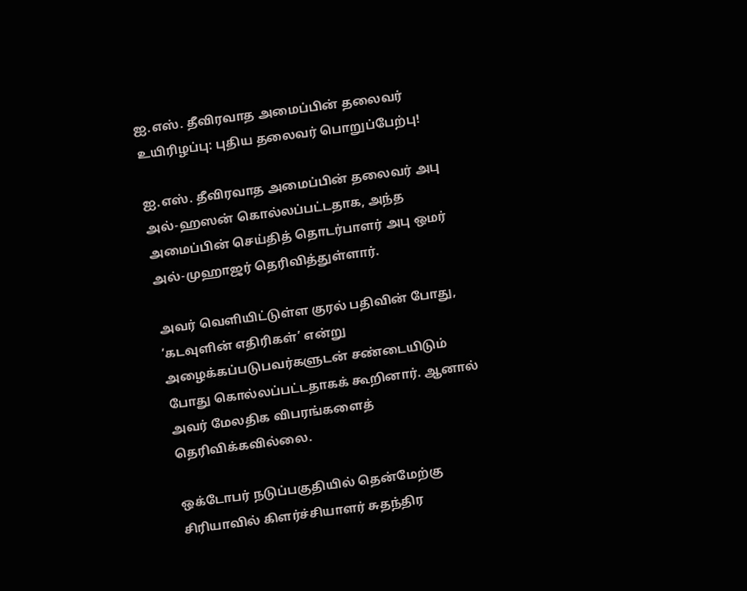ஐ.எஸ். தீவிரவாத அமைப்பின் தலைவர் உயிரிழப்பு: புதிய தலைவர் பொறுப்பேற்பு!

ஐ.எஸ். தீவிரவாத அமைப்பின் தலைவர் அபு அல்-ஹஸன் கொல்லப்பட்டதாக, அந்த அமைப்பின் செய்தித் தொடர்பாளர் அபு ஒமர் அல்-முஹாஜர் தெரிவித்துள்ளார்.

அவர் வெளியிட்டுள்ள குரல் பதிவின் போது, ‘கடவுளின் எதிரிகள்’ என்று அழைக்கப்படுபவர்களுடன் சண்டையிடும் போது கொல்லப்பட்டதாகக் கூறினார். ஆனால் அவர் மேலதிக விபரங்களைத் தெரிவிக்கவில்லை.

ஒக்டோபர் நடுப்பகுதியில் தென்மேற்கு சிரியாவில் கிளர்ச்சியாளர் சுதந்திர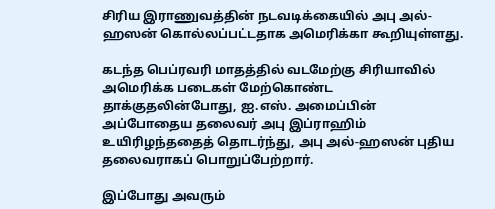சிரிய இராணுவத்தின் நடவடிக்கையில் அபு அல்-ஹஸன் கொல்லப்பட்டதாக அமெரிக்கா கூறியுள்ளது.

கடந்த பெப்ரவரி மாதத்தில் வடமேற்கு சிரியாவில் அமெரிக்க படைகள் மேற்கொண்ட தாக்குதலின்போது, ஐ.எஸ். அமைப்பின் அப்போதைய தலைவர் அபு இப்ராஹிம் உயிரிழந்ததைத் தொடர்ந்து, அபு அல்-ஹஸன் புதிய தலைவராகப் பொறுப்பேற்றார்.

இப்போது அவரும்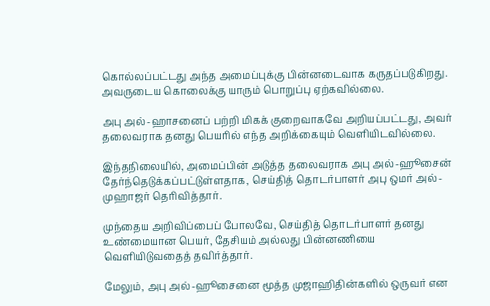கொல்லப்பட்டது அந்த அமைப்புக்கு பின்னடைவாக கருதப்படுகிறது. அவருடைய கொலைக்கு யாரும் பொறுப்பு ஏற்கவில்லை.

அபு அல்-ஹாசனைப் பற்றி மிகக் குறைவாகவே அறியப்பட்டது, அவர் தலைவராக தனது பெயரில் எந்த அறிக்கையும் வெளியிடவில்லை.

இந்தநிலையில், அமைப்பின் அடுத்த தலைவராக அபு அல்-ஹூசைன் தேர்ந்தெடுக்கப்பட்டுள்ளதாக, செய்தித் தொடர்பாளர் அபு ஒமர் அல்-முஹாஜர் தெரிவித்தார்.

முந்தைய அறிவிப்பைப் போலவே, செய்தித் தொடர்பாளர் தனது உண்மையான பெயர், தேசியம் அல்லது பின்னணியை வெளியிடுவதைத் தவிர்த்தார்.

மேலும், அபு அல்-ஹூசைனை மூத்த முஜாஹிதின்களில் ஒருவர் என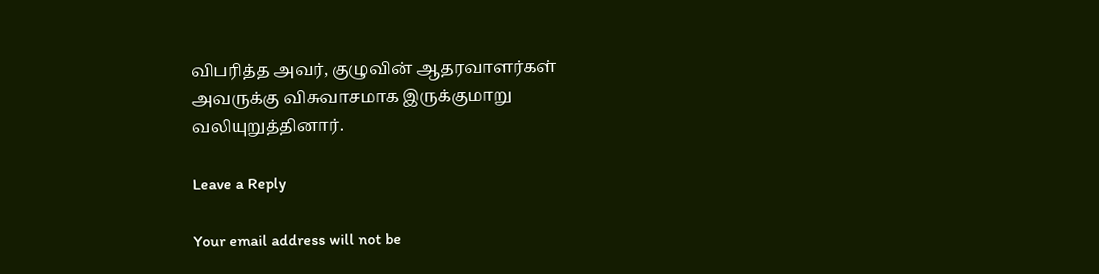விபரித்த அவர், குழுவின் ஆதரவாளர்கள் அவருக்கு விசுவாசமாக இருக்குமாறு வலியுறுத்தினார்.

Leave a Reply

Your email address will not be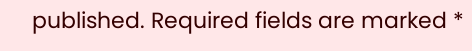published. Required fields are marked *